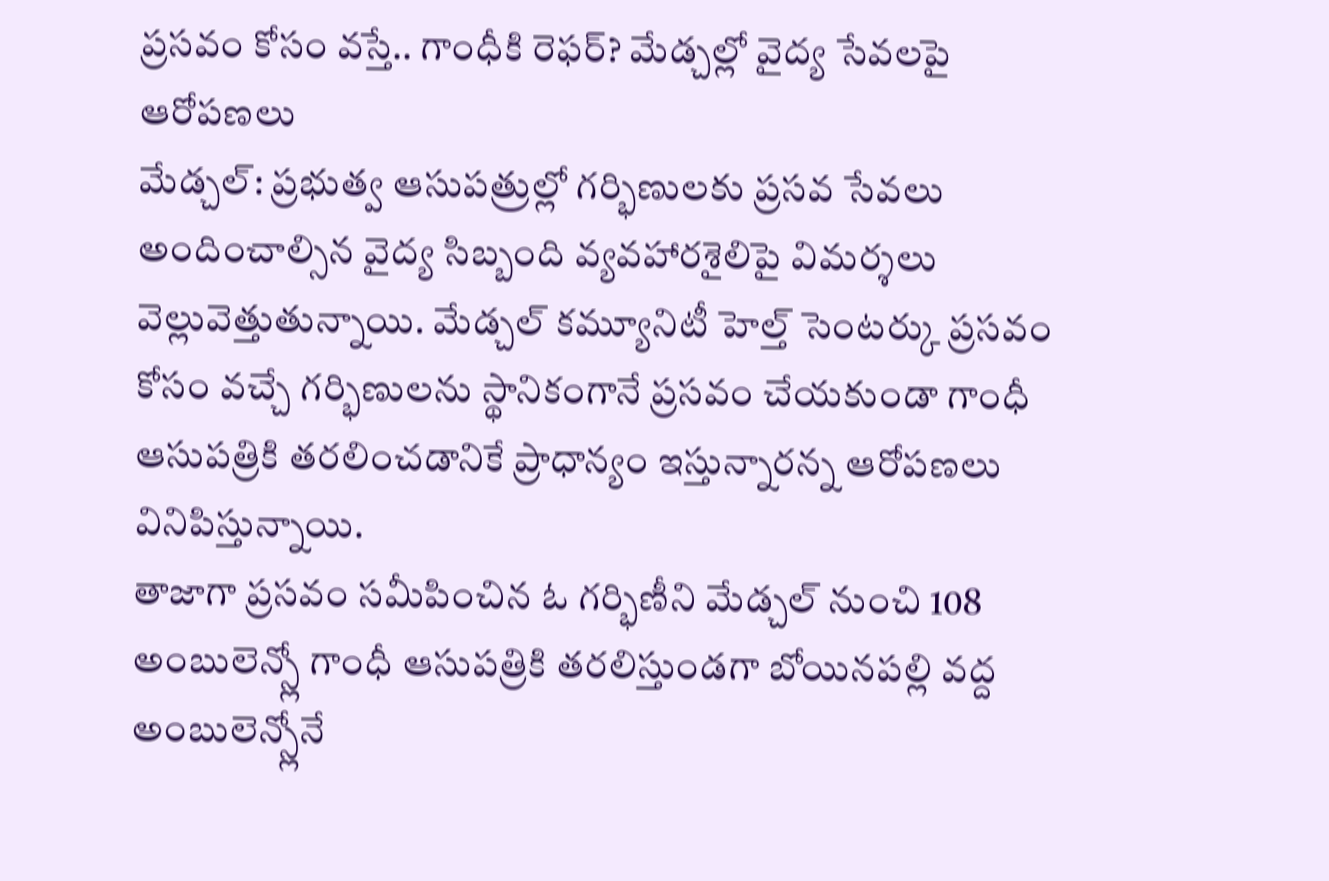ప్రసవం కోసం వస్తే.. గాంధీకి రెఫర్? మేడ్చల్లో వైద్య సేవలపై ఆరోపణలు
మేడ్చల్: ప్రభుత్వ ఆసుపత్రుల్లో గర్భిణులకు ప్రసవ సేవలు అందించాల్సిన వైద్య సిబ్బంది వ్యవహారశైలిపై విమర్శలు వెల్లువెత్తుతున్నాయి. మేడ్చల్ కమ్యూనిటీ హెల్త్ సెంటర్కు ప్రసవం కోసం వచ్చే గర్భిణులను స్థానికంగానే ప్రసవం చేయకుండా గాంధీ ఆసుపత్రికి తరలించడానికే ప్రాధాన్యం ఇస్తున్నారన్న ఆరోపణలు వినిపిస్తున్నాయి.
తాజాగా ప్రసవం సమీపించిన ఓ గర్భిణీని మేడ్చల్ నుంచి 108 అంబులెన్స్లో గాంధీ ఆసుపత్రికి తరలిస్తుండగా బోయినపల్లి వద్ద అంబులెన్స్లోనే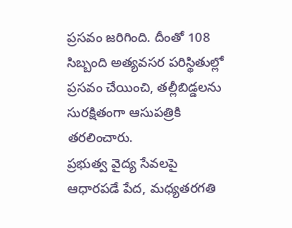ప్రసవం జరిగింది. దీంతో 108 సిబ్బంది అత్యవసర పరిస్థితుల్లో ప్రసవం చేయించి, తల్లీబిడ్డలను సురక్షితంగా ఆసుపత్రికి తరలించారు.
ప్రభుత్వ వైద్య సేవలపై ఆధారపడే పేద, మధ్యతరగతి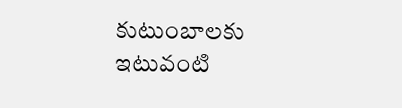కుటుంబాలకు ఇటువంటి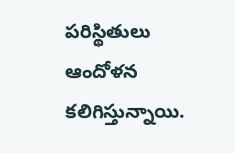పరిస్థితులు ఆందోళన కలిగిస్తున్నాయి.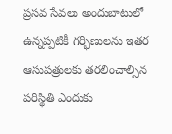ప్రసవ సేవలు అందుబాటులో ఉన్నప్పటికీ గర్భిణులను ఇతర ఆసుపత్రులకు తరలించాల్సిన పరిస్థితి ఎందుకు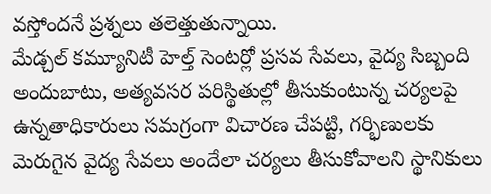వస్తోందనే ప్రశ్నలు తలెత్తుతున్నాయి.
మేడ్చల్ కమ్యూనిటీ హెల్త్ సెంటర్లో ప్రసవ సేవలు, వైద్య సిబ్బంది అందుబాటు, అత్యవసర పరిస్థితుల్లో తీసుకుంటున్న చర్యలపై ఉన్నతాధికారులు సమగ్రంగా విచారణ చేపట్టి, గర్భిణులకు మెరుగైన వైద్య సేవలు అందేలా చర్యలు తీసుకోవాలని స్థానికులు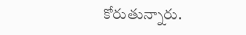కోరుతున్నారు.